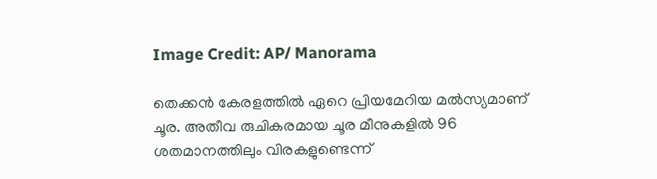Image Credit: AP/ Manorama

തെക്കന്‍ കേരളത്തില്‍ ഏറെ പ്രിയമേറിയ മല്‍സ്യമാണ് ചൂര. അതീവ രുചികരമായ ചൂര മീനുകളില്‍ 96 ശതമാനത്തിലും വിരകളുണ്ടെന്ന്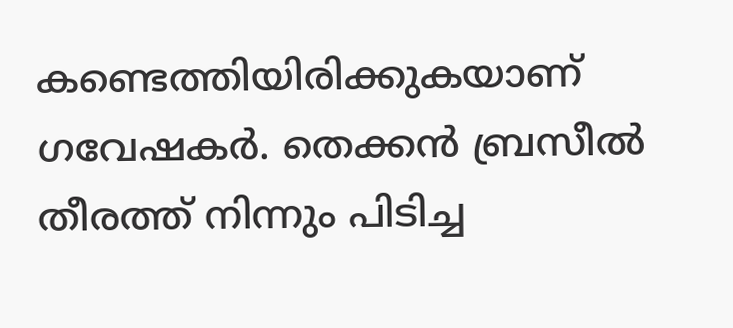കണ്ടെത്തിയിരിക്കുകയാണ് ഗവേഷകര്‍. തെക്കന്‍ ബ്രസീല്‍ തീരത്ത് നിന്നും പിടിച്ച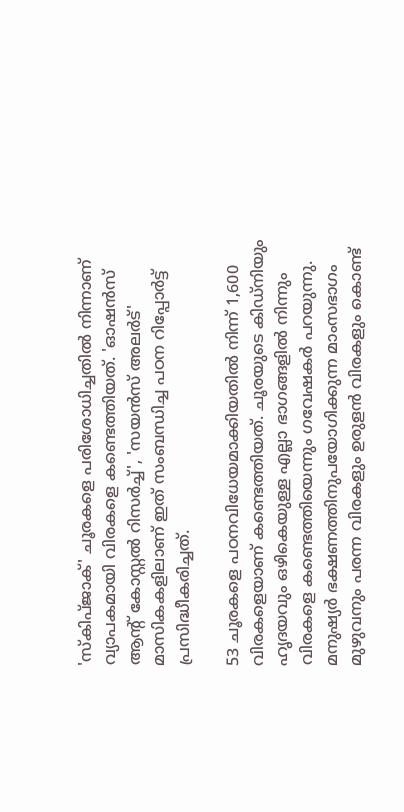'സ്കിപ്ജാക്' ചൂരകളെ പരിശോധിച്ചതില്‍ നിന്നാണ് വ്യാപകമായി വിരകളെ കണ്ടെത്തിയത്. 'ഓഷന്‍സ് ആന്‍റ് കോസ്റ്റല്‍ റിസര്‍ച്ച്', 'സയന്‍സ് അലര്‍ട്' മാസികകളിലാണ് ഇത് സംബന്ധിച്ച പഠന റിപ്പോര്‍ട്ട് പ്രസിദ്ധീകരിച്ചത്.

53 ചൂരകളെ പഠനവിധേയമാക്കിയതില്‍ നിന്ന് 1,600 വിരകളെയാണ് കണ്ടെത്തിയത്. ചൂരയുടെ കിഡ്നിയും ഹൃദയവും ഒഴികെയുള്ള എല്ലാ ഭാഗങ്ങളില്‍ നിന്നും വിരകളെ കണ്ടെത്തിയെന്നും ഗവേഷകര്‍ പറയുന്നു. മനുഷ്യര്‍ ഭക്ഷണത്തിനുപയോഗിക്കുന്ന മാംസഭാഗം മുഴുവനും പരന്ന വിരകളും ഉരുളന്‍ വിരകളും കൊണ്ട്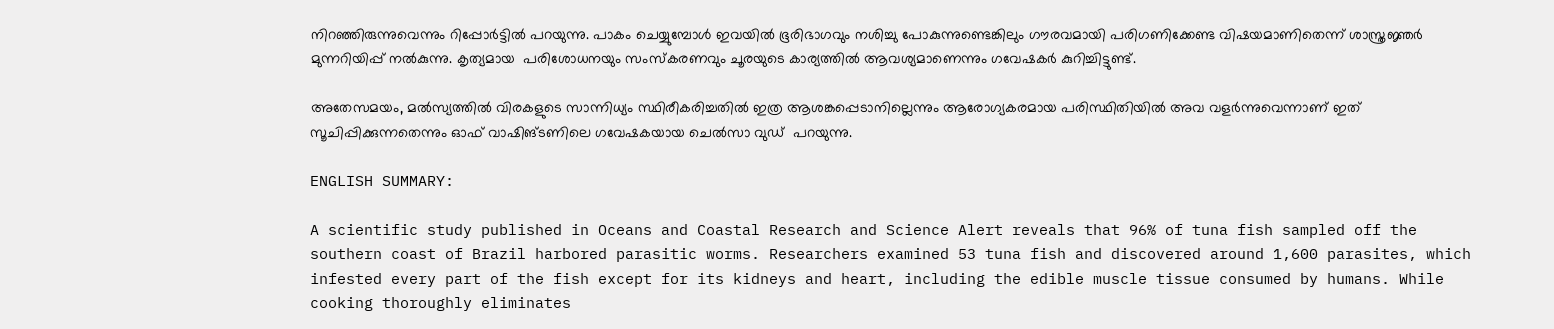നിറഞ്ഞിരുന്നുവെന്നും റിപ്പോര്‍ട്ടില്‍ പറയുന്നു. പാകം ചെയ്യുമ്പോള്‍ ഇവയില്‍ ഭൂരിഭാഗവും നശിച്ചു പോകുന്നുണ്ടെങ്കിലും ഗൗരവമായി പരിഗണിക്കേണ്ട വിഷയമാണിതെന്ന് ശാസ്ത്രജ്ഞര്‍ മുന്നറിയിപ്പ് നല്‍കുന്നു. കൃത്യമായ  പരിശോധനയും സംസ്കരണവും ചൂരയുടെ കാര്യത്തില്‍ ആവശ്യമാണെന്നും ഗവേഷകര്‍ കുറിച്ചിട്ടുണ്ട്.

അതേസമയം, മല്‍സ്യത്തില്‍ വിരകളുടെ സാന്നിധ്യം സ്ഥിരീകരിച്ചതില്‍ ഇത്ര ആശങ്കപ്പെടാനില്ലെന്നും ആരോഗ്യകരമായ പരിസ്ഥിതിയില്‍ അവ വളര്‍ന്നുവെന്നാണ് ഇത് സൂചിപ്പിക്കുന്നതെന്നും ഓഫ് വാഷിങ്ടണിലെ ഗവേഷകയായ ചെല്‍സാ വുഡ്  പറയുന്നു.

ENGLISH SUMMARY:

A scientific study published in Oceans and Coastal Research and Science Alert reveals that 96% of tuna fish sampled off the southern coast of Brazil harbored parasitic worms. Researchers examined 53 tuna fish and discovered around 1,600 parasites, which infested every part of the fish except for its kidneys and heart, including the edible muscle tissue consumed by humans. While cooking thoroughly eliminates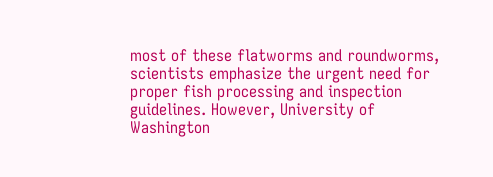most of these flatworms and roundworms, scientists emphasize the urgent need for proper fish processing and inspection guidelines. However, University of Washington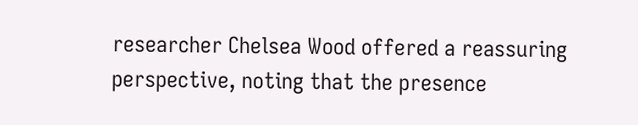researcher Chelsea Wood offered a reassuring perspective, noting that the presence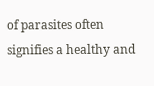of parasites often signifies a healthy and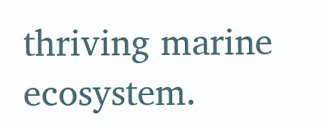thriving marine ecosystem.